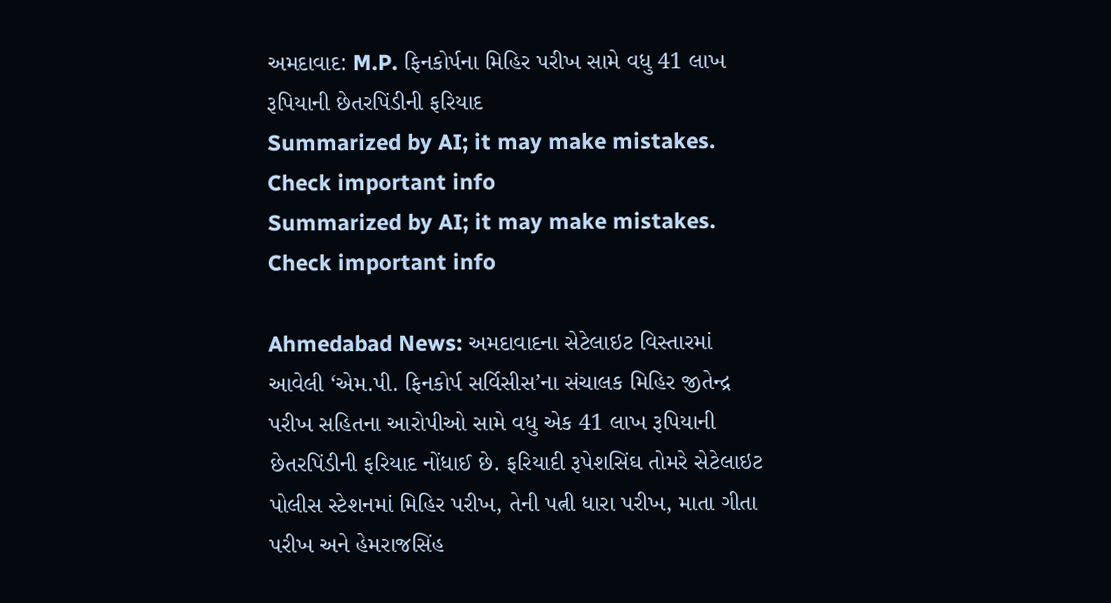અમદાવાદ: M.P. ફિનકોર્પના મિહિર પરીખ સામે વધુ 41 લાખ રૂપિયાની છેતરપિંડીની ફરિયાદ
Summarized by AI; it may make mistakes. Check important info
Summarized by AI; it may make mistakes. Check important info

Ahmedabad News: અમદાવાદના સેટેલાઇટ વિસ્તારમાં આવેલી ‘એમ.પી. ફિનકોર્પ સર્વિસીસ’ના સંચાલક મિહિર જીતેન્દ્ર પરીખ સહિતના આરોપીઓ સામે વધુ એક 41 લાખ રૂપિયાની છેતરપિંડીની ફરિયાદ નોંધાઈ છે. ફરિયાદી રૂપેશસિંઘ તોમરે સેટેલાઇટ પોલીસ સ્ટેશનમાં મિહિર પરીખ, તેની પત્ની ધારા પરીખ, માતા ગીતા પરીખ અને હેમરાજસિંહ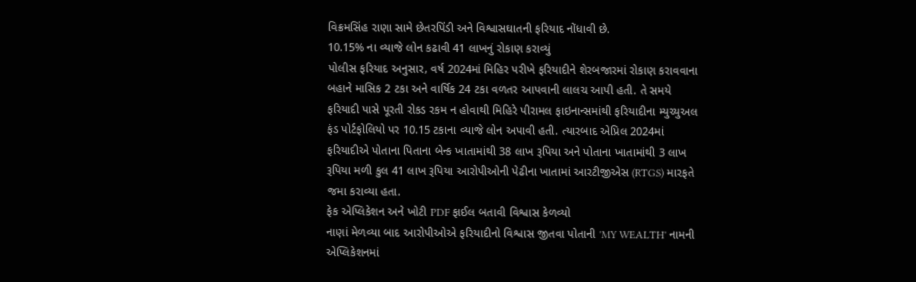વિક્રમસિંહ રાણા સામે છેતરપિંડી અને વિશ્વાસઘાતની ફરિયાદ નોંધાવી છે.
10.15% ના વ્યાજે લોન કઢાવી 41 લાખનું રોકાણ કરાવ્યું
પોલીસ ફરિયાદ અનુસાર, વર્ષ 2024માં મિહિર પરીખે ફરિયાદીને શેરબજારમાં રોકાણ કરાવવાના બહાને માસિક 2 ટકા અને વાર્ષિક 24 ટકા વળતર આપવાની લાલચ આપી હતી. તે સમયે ફરિયાદી પાસે પૂરતી રોકડ રકમ ન હોવાથી મિહિરે પીરામલ ફાઇનાન્સમાંથી ફરિયાદીના મ્યુચ્યુઅલ ફંડ પોર્ટફોલિયો પર 10.15 ટકાના વ્યાજે લોન અપાવી હતી. ત્યારબાદ એપ્રિલ 2024માં ફરિયાદીએ પોતાના પિતાના બેન્ક ખાતામાંથી 38 લાખ રૂપિયા અને પોતાના ખાતામાંથી 3 લાખ રૂપિયા મળી કુલ 41 લાખ રૂપિયા આરોપીઓની પેઢીના ખાતામાં આરટીજીએસ (RTGS) મારફતે જમા કરાવ્યા હતા.
ફેક એપ્લિકેશન અને ખોટી PDF ફાઈલ બતાવી વિશ્વાસ કેળવ્યો
નાણાં મેળવ્યા બાદ આરોપીઓએ ફરિયાદીનો વિશ્વાસ જીતવા પોતાની 'MY WEALTH' નામની એપ્લિકેશનમાં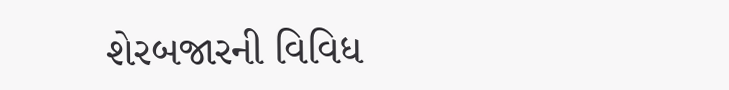શેરબજારની વિવિધ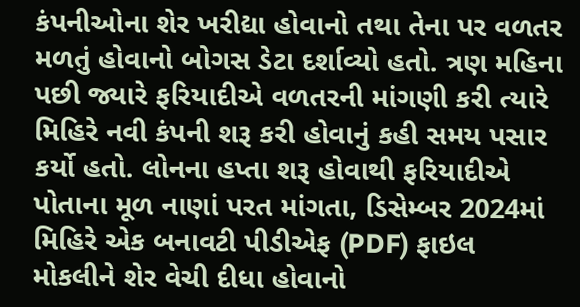કંપનીઓના શેર ખરીદ્યા હોવાનો તથા તેના પર વળતર મળતું હોવાનો બોગસ ડેટા દર્શાવ્યો હતો. ત્રણ મહિના પછી જ્યારે ફરિયાદીએ વળતરની માંગણી કરી ત્યારે મિહિરે નવી કંપની શરૂ કરી હોવાનું કહી સમય પસાર કર્યો હતો. લોનના હપ્તા શરૂ હોવાથી ફરિયાદીએ પોતાના મૂળ નાણાં પરત માંગતા, ડિસેમ્બર 2024માં મિહિરે એક બનાવટી પીડીએફ (PDF) ફાઇલ મોકલીને શેર વેચી દીધા હોવાનો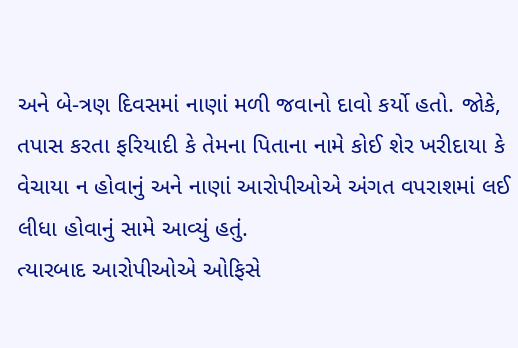અને બે-ત્રણ દિવસમાં નાણાં મળી જવાનો દાવો કર્યો હતો. જોકે, તપાસ કરતા ફરિયાદી કે તેમના પિતાના નામે કોઈ શેર ખરીદાયા કે વેચાયા ન હોવાનું અને નાણાં આરોપીઓએ અંગત વપરાશમાં લઈ લીધા હોવાનું સામે આવ્યું હતું.
ત્યારબાદ આરોપીઓએ ઓફિસે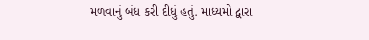મળવાનું બંધ કરી દીધું હતું. માધ્યમો દ્વારા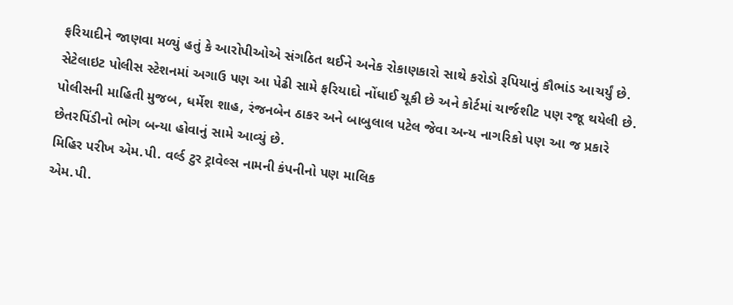ફરિયાદીને જાણવા મળ્યું હતું કે આરોપીઓએ સંગઠિત થઈને અનેક રોકાણકારો સાથે કરોડો રૂપિયાનું કૌભાંડ આચર્યું છે. સેટેલાઇટ પોલીસ સ્ટેશનમાં અગાઉ પણ આ પેઢી સામે ફરિયાદો નોંધાઈ ચૂકી છે અને કોર્ટમાં ચાર્જશીટ પણ રજૂ થયેલી છે. પોલીસની માહિતી મુજબ, ધર્મેશ શાહ, રંજનબેન ઠાકર અને બાબુલાલ પટેલ જેવા અન્ય નાગરિકો પણ આ જ પ્રકારે છેતરપિંડીનો ભોગ બન્યા હોવાનું સામે આવ્યું છે.
મિહિર પરીખ એમ.પી. વર્લ્ડ ટુર ટ્રાવેલ્સ નામની કંપનીનો પણ માલિક
એમ.પી.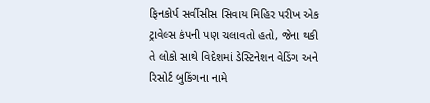ફિનકોર્પ સર્વીસીસ સિવાય મિહિર પરીખ એક ટ્રાવેલ્સ કંપની પણ ચલાવતો હતો, જેના થકી તે લોકો સાથે વિદેશમાં ડેસ્ટિનેશન વેડિંગ અને રિસોર્ટ બુકિંગના નામે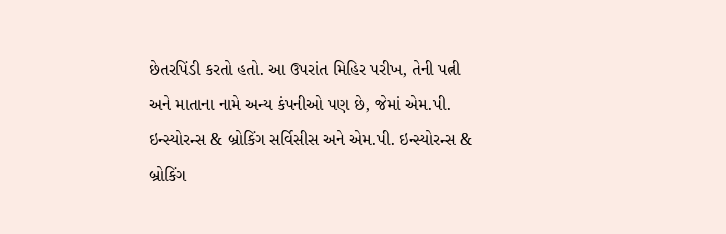છેતરપિંડી કરતો હતો. આ ઉપરાંત મિહિર પરીખ, તેની પત્ની અને માતાના નામે અન્ય કંપનીઓ પણ છે, જેમાં એમ.પી. ઇન્સ્યોરન્સ & બ્રોકિંગ સર્વિસીસ અને એમ.પી. ઇન્સ્યોરન્સ & બ્રોકિંગ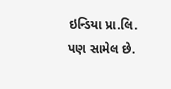ઇન્ડિયા પ્રા.લિ. પણ સામેલ છે.